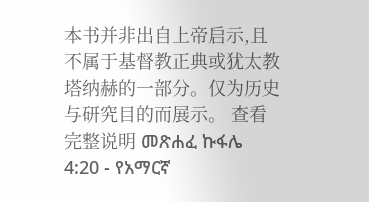本书并非出自上帝启示,且不属于基督教正典或犹太教塔纳赫的一部分。仅为历史与研究目的而展示。 查看完整说明 መጽሐፈ ኩፋሌ 4:20 - የአማርኛ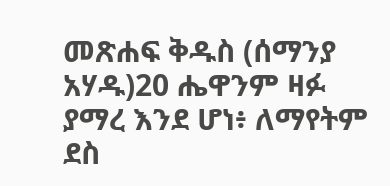መጽሐፍ ቅዱስ (ሰማንያ አሃዱ)20 ሔዋንም ዛፉ ያማረ እንደ ሆነ፥ ለማየትም ደስ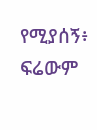የሚያሰኝ፥ ፍሬውም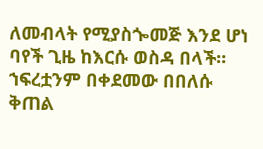ለመብላት የሚያስጐመጅ እንደ ሆነ ባየች ጊዜ ከእርሱ ወስዳ በላች። ኀፍረቷንም በቀደመው በበለሱ ቅጠል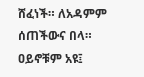ሸፈነች። ለአዳምም ሰጠችውና በላ። ዐይኖቹም አዩ፤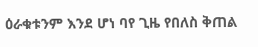ዕራቁቱንም እንደ ሆነ ባየ ጊዜ የበለስ ቅጠል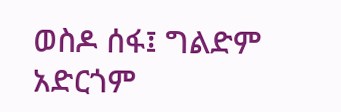ወስዶ ሰፋ፤ ግልድም አድርጎም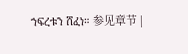ኀፍረቱን ሸፈነ። 参见章节 |